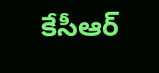కేసీఆర్‌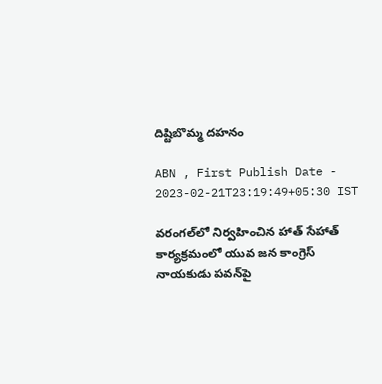దిష్టిబొమ్మ దహనం

ABN , First Publish Date - 2023-02-21T23:19:49+05:30 IST

వరంగల్‌లో నిర్వహించిన హాత్‌ సేహాత్‌ కార్యక్రమంలో యువ జన కాంగ్రెస్‌ నాయకుడు పవన్‌పై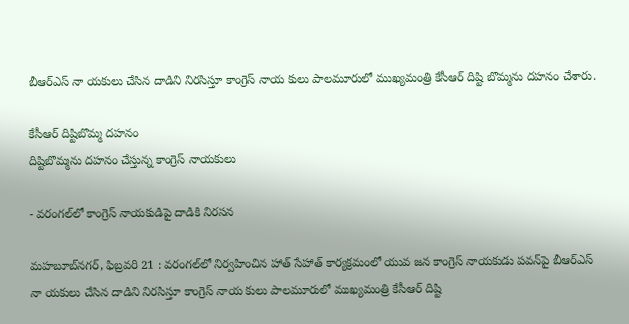బీఆర్‌ఎస్‌ నా యకులు చేసిన దాడిని నిరసిస్తూ కాంగ్రెస్‌ నాయ కులు పాలమూరులో ముఖ్యమంత్రి కేసీఆర్‌ దిష్టి బొమ్మను దహనం చేశారు.

కేసీఆర్‌ దిష్టిబొమ్మ దహనం
దిష్టిబొమ్మను దహనం చేస్తున్న కాంగ్రెస్‌ నాయకులు

- వరంగల్‌లో కాంగ్రెస్‌ నాయకుడిపై దాడికి నిరసన

మహబూబ్‌నగర్‌, ఫిబ్రవరి 21 : వరంగల్‌లో నిర్వహించిన హాత్‌ సేహాత్‌ కార్యక్రమంలో యువ జన కాంగ్రెస్‌ నాయకుడు పవన్‌పై బీఆర్‌ఎస్‌ నా యకులు చేసిన దాడిని నిరసిస్తూ కాంగ్రెస్‌ నాయ కులు పాలమూరులో ముఖ్యమంత్రి కేసీఆర్‌ దిష్టి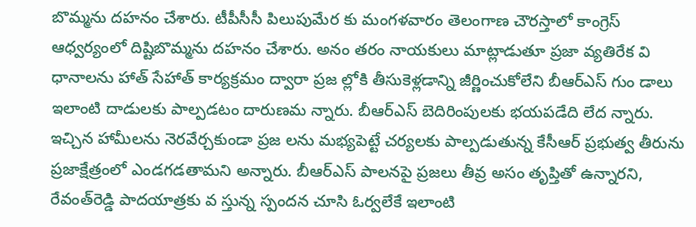బొమ్మను దహనం చేశారు. టీపీసీసీ పిలుపుమేర కు మంగళవారం తెలంగాణ చౌరస్తాలో కాంగ్రెస్‌ ఆధ్వర్యంలో దిష్టిబొమ్మను దహనం చేశారు. అనం తరం నాయకులు మాట్లాడుతూ ప్రజా వ్యతిరేక వి ధానాలను హాత్‌ సేహాత్‌ కార్యక్రమం ద్వారా ప్రజ ల్లోకి తీసుకెళ్లడాన్ని జీర్ణించుకోలేని బీఆర్‌ఎస్‌ గుం డాలు ఇలాంటి దాడులకు పాల్పడటం దారుణమ న్నారు. బీఆర్‌ఎస్‌ బెదిరింపులకు భయపడేది లేద న్నారు. ఇచ్చిన హామీలను నెరవేర్చకుండా ప్రజ లను మభ్యపెట్టే చర్యలకు పాల్పడుతున్న కేసీఆర్‌ ప్రభుత్వ తీరును ప్రజాక్షేత్రంలో ఎండగడతామని అన్నారు. బీఆర్‌ఎస్‌ పాలనపై ప్రజలు తీవ్ర అసం తృప్తితో ఉన్నారని, రేవంత్‌రెడ్డి పాదయాత్రకు వ స్తున్న స్పందన చూసి ఓర్వలేకే ఇలాంటి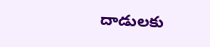దాడులకు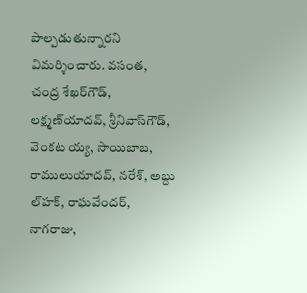పాల్పడుతున్నారని విమర్శించారు. వసంత, చంద్ర శేఖర్‌గౌడ్‌, లక్ష్మణ్‌యాదవ్‌, శ్రీనివాస్‌గౌడ్‌, వెంకట య్య, సాయిబాబ, రాములుయాదవ్‌, నరేశ్‌, అబ్దు ల్‌హక్‌, రాఘవేందర్‌, నాగరాజు,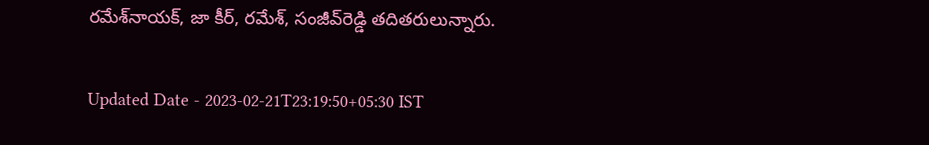రమేశ్‌నాయక్‌, జా కీర్‌, రమేశ్‌, సంజీవ్‌రెడ్డి తదితరులున్నారు.

Updated Date - 2023-02-21T23:19:50+05:30 IST